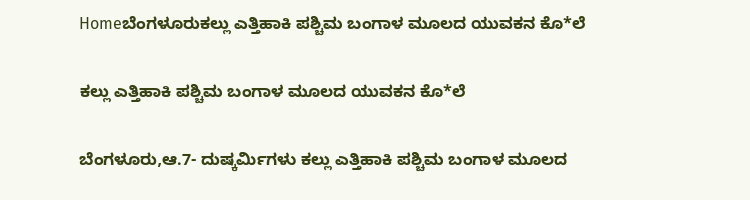Homeಬೆಂಗಳೂರುಕಲ್ಲು ಎತ್ತಿಹಾಕಿ ಪಶ್ಚಿಮ ಬಂಗಾಳ ಮೂಲದ ಯುವಕನ ಕೊ*ಲೆ

ಕಲ್ಲು ಎತ್ತಿಹಾಕಿ ಪಶ್ಚಿಮ ಬಂಗಾಳ ಮೂಲದ ಯುವಕನ ಕೊ*ಲೆ

ಬೆಂಗಳೂರು,ಆ.7- ದುಷ್ಕರ್ಮಿಗಳು ಕಲ್ಲು ಎತ್ತಿಹಾಕಿ ಪಶ್ಚಿಮ ಬಂಗಾಳ ಮೂಲದ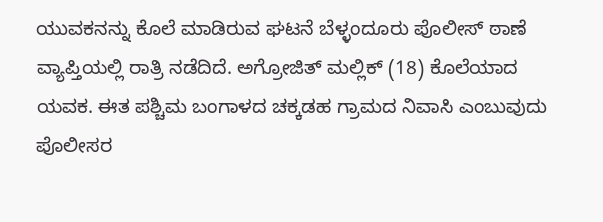ಯುವಕನನ್ನು ಕೊಲೆ ಮಾಡಿರುವ ಘಟನೆ ಬೆಳ್ಳಂದೂರು ಪೊಲೀಸ್‌‍ ಠಾಣೆ ವ್ಯಾಪ್ತಿಯಲ್ಲಿ ರಾತ್ರಿ ನಡೆದಿದೆ. ಅಗ್ರೋಜಿತ್‌ ಮಲ್ಲಿಕ್‌ (18) ಕೊಲೆಯಾದ ಯವಕ. ಈತ ಪಶ್ಚಿಮ ಬಂಗಾಳದ ಚಕ್ಕಡಹ ಗ್ರಾಮದ ನಿವಾಸಿ ಎಂಬುವುದು ಪೊಲೀಸರ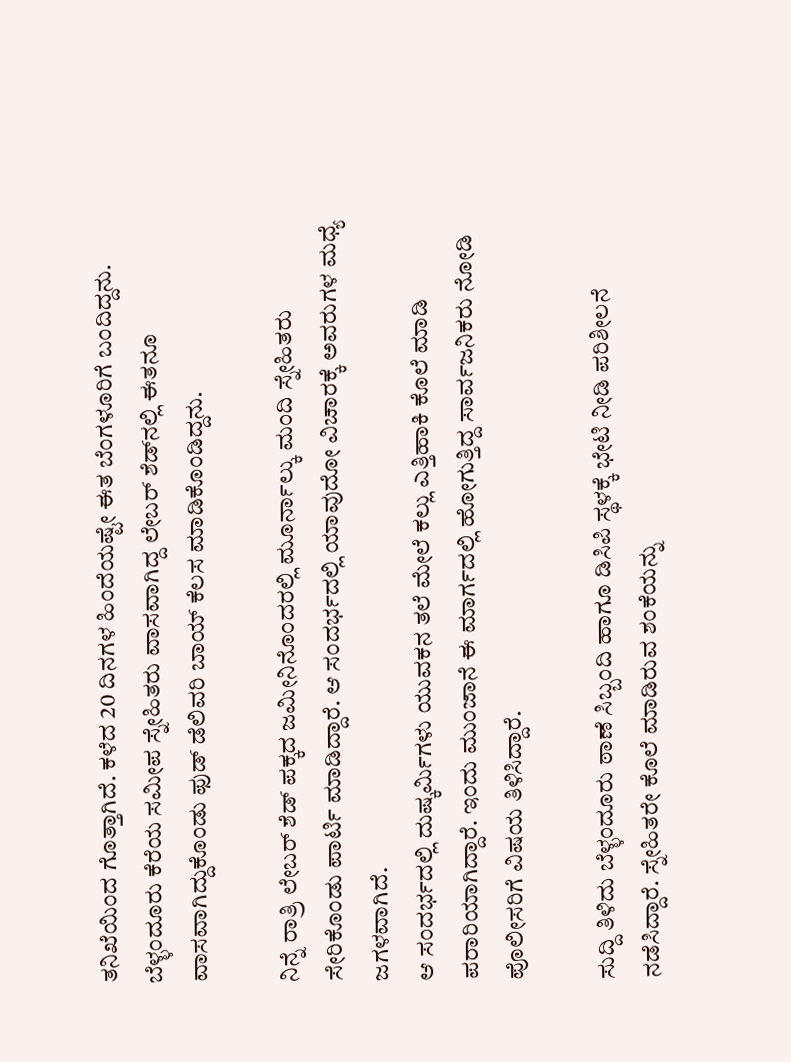ತನಿಖೆಯಿಂದ ಗೊತ್ತಾಗಿದೆ. ಕಳೆದ 20 ದಿನಗಳ ಹಿಂದೆಯಷ್ಟೇ ಈತ ಬೆಂಗಳೂರಿಗೆ ಬಂದಿದ್ದನು. ಬೆಳ್ಳಂದೂರು ಕೆರೆಯ ಸಮೀಪ ಸ್ನೇಹಿತರು ವಾಸವಾಗಿದ್ದ ಲೇಬರ್‌ ಶೆಡ್‌ನಲ್ಲಿ ಈತನೂ ವಾಸವಾಗಿದ್ದುಕೊಂಡು ಫುಡ್‌ ಡೆಲಿವರಿ ಬಾಯ್‌ ಕೆಲಸ ಮಾಡಿಕೊಂಡಿದ್ದನು.

ನಿನ್ನೆ ರಾತ್ರಿ ಲೇಬರ್‌ ಶೆಡ್‌ ಪಕ್ಕದ ಜಮೀನಿನೊಂದರಲ್ಲಿ ಮೂರ್ನಾಲ್ಕು ಮಂದಿ ಸ್ನೇಹಿತರು ಸೇರಿಕೊಂಡು ಪಾರ್ಟಿ ಮಾಡಿದ್ದಾರೆ. ಆ ಸಂದರ್ಭದಲ್ಲಿ ಯಾವುದೋ ವಿಚಾರಕ್ಕೆ ಅವರುಗಳ ಮಧ್ಯೆ ಜಗಳವಾಗಿದೆ.
ಆ ಸಂದರ್ಭದಲ್ಲಿ ದುಷ್ಕರ್ಮಿಗಳು ಯುವಕನ ತಲೆ ಮೇಲೆ ಕಲ್ಲು ಎತ್ತಿಹಾಕಿ ಕೊಲೆ ಮಾಡಿ ಪರಾರಿಯಾಗಿದ್ದಾರೆ. ಇಂದು ಮುಂಜಾನೆ ಈ ಮಾರ್ಗದಲ್ಲಿ ಹೋಗುತ್ತಿದ್ದ ಸಾರ್ವಜನಿಕರು ನೋಡಿ ಪೊಲೀಸರಿಗೆ ವಿಷಯ ತಿಳಿಸಿದ್ದಾರೆ.

ಸುದ್ದಿ ತಿಳಿದು ಬೆಳ್ಳಂದೂರು ಠಾಣೆ ಸಿಬ್ಬಂದಿ ಹಾಗೂ ಡಿಸಿಪಿ ಸ್ಥಳಕ್ಕೆ ಭೇಟಿ ನೀಡಿ ಪರಿಶೀಲನೆ ನಡೆಸಿದ್ದಾರೆ. ಸ್ನೇಹಿತರೇ ಕೊಲೆ ಮಾಡಿರುವ ಶಂಕೆಯನ್ನು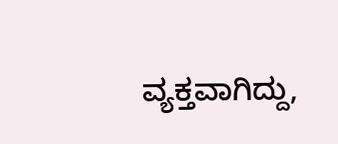ವ್ಯಕ್ತವಾಗಿದ್ದು,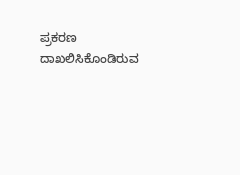ಪ್ರಕರಣ ದಾಖಲಿಸಿಕೊಂಡಿರುವ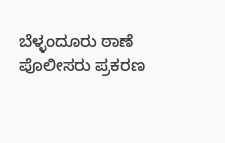ಬೆಳ್ಳಂದೂರು ಠಾಣೆ ಪೊಲೀಸರು ಪ್ರಕರಣ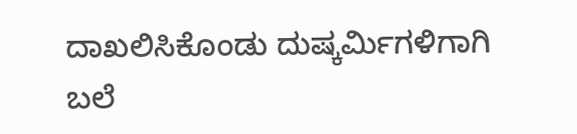ದಾಖಲಿಸಿಕೊಂಡು ದುಷ್ಕರ್ಮಿಗಳಿಗಾಗಿ ಬಲೆ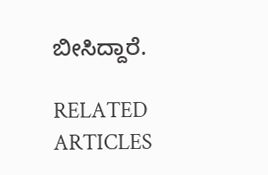ಬೀಸಿದ್ದಾರೆ.

RELATED ARTICLES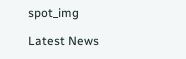spot_img

Latest News